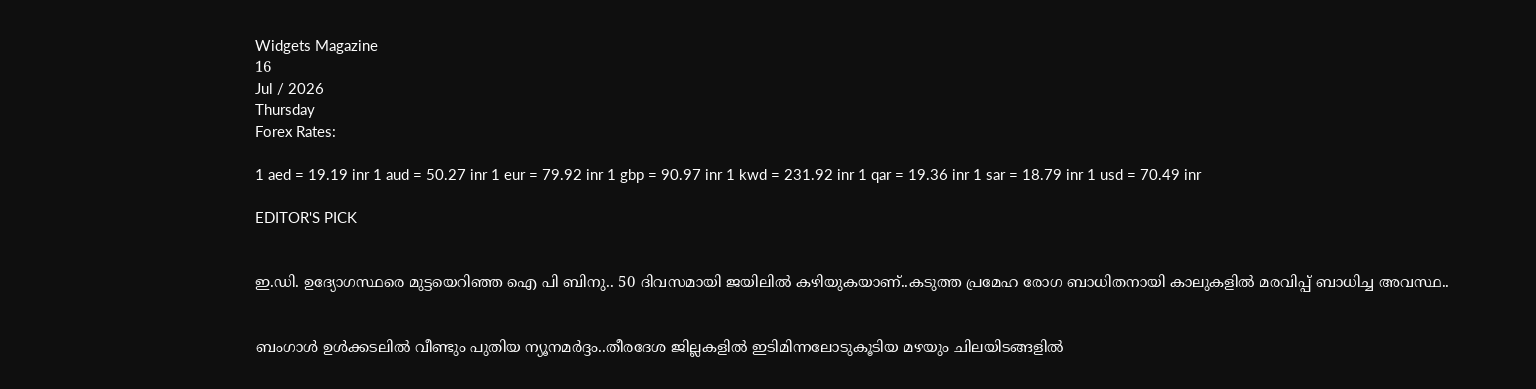Widgets Magazine
16
Jul / 2026
Thursday
Forex Rates:

1 aed = 19.19 inr 1 aud = 50.27 inr 1 eur = 79.92 inr 1 gbp = 90.97 inr 1 kwd = 231.92 inr 1 qar = 19.36 inr 1 sar = 18.79 inr 1 usd = 70.49 inr

EDITOR'S PICK


ഇ.ഡി. ഉദ്യോഗസ്ഥരെ മുട്ടയെറിഞ്ഞ ഐ പി ബിനു.. 50 ദിവസമായി ജയിലിൽ കഴിയുകയാണ്..കടുത്ത പ്രമേഹ രോഗ ബാധിതനായി കാലുകളിൽ മരവിപ്പ് ബാധിച്ച അവസ്ഥ..


ബംഗാൾ ഉൾക്കടലിൽ വീണ്ടും പുതിയ ന്യൂനമർദ്ദം..തീരദേശ ജില്ലകളിൽ ഇടിമിന്നലോടുകൂടിയ മഴയും ചിലയിടങ്ങളിൽ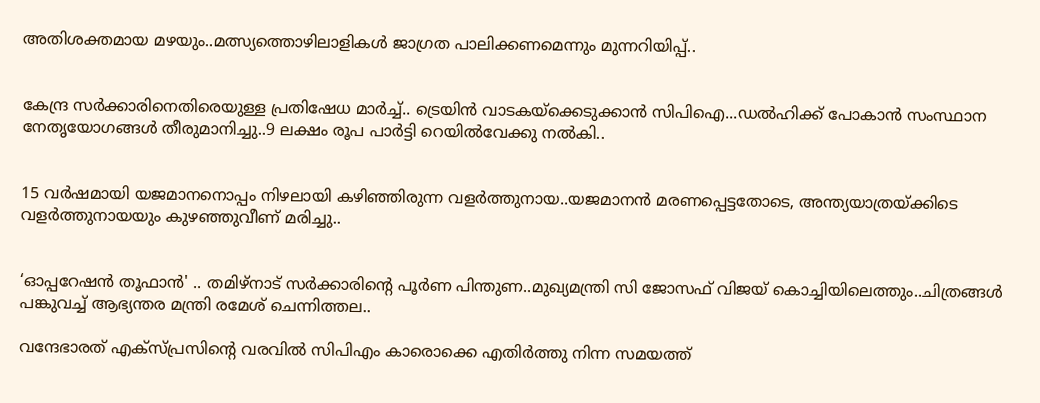അതിശക്തമായ മഴയും..മത്സ്യത്തൊഴിലാളികൾ ജാഗ്രത പാലിക്കണമെന്നും മുന്നറിയിപ്പ്..


കേന്ദ്ര സർക്കാരിനെതിരെയുള്ള പ്രതിഷേധ മാർച്ച്.. ട്രെയിൻ വാടകയ്ക്കെടുക്കാൻ സിപിഐ...ഡൽഹിക്ക് പോകാൻ സംസ്ഥാന നേതൃയോഗങ്ങൾ തീരുമാനിച്ചു..9 ലക്ഷം രൂപ പാർട്ടി റെയിൽവേക്കു നൽകി..


15 വർഷമായി യജമാനനൊപ്പം നിഴലായി കഴിഞ്ഞിരുന്ന വളർത്തുനായ..യജമാനൻ മരണപ്പെട്ടതോടെ, അന്ത്യയാത്രയ്ക്കിടെ വളർത്തുനായയും കുഴഞ്ഞുവീണ് മരിച്ചു..


‘ഓപ്പറേഷൻ തൂഫാൻ' .. തമിഴ്നാട് സർക്കാരിന്റെ പൂർണ പിന്തുണ..മുഖ്യമന്ത്രി സി ജോസഫ് വിജയ് കൊച്ചിയിലെത്തും..ചിത്രങ്ങൾ പങ്കുവച്ച് ആഭ്യന്തര മന്ത്രി രമേശ് ചെന്നിത്തല..

വന്ദേഭാരത് എക്‌സ്പ്രസിന്റെ വരവിൽ സിപിഎം കാരൊക്കെ എതിർത്തു നിന്ന സമയത്ത്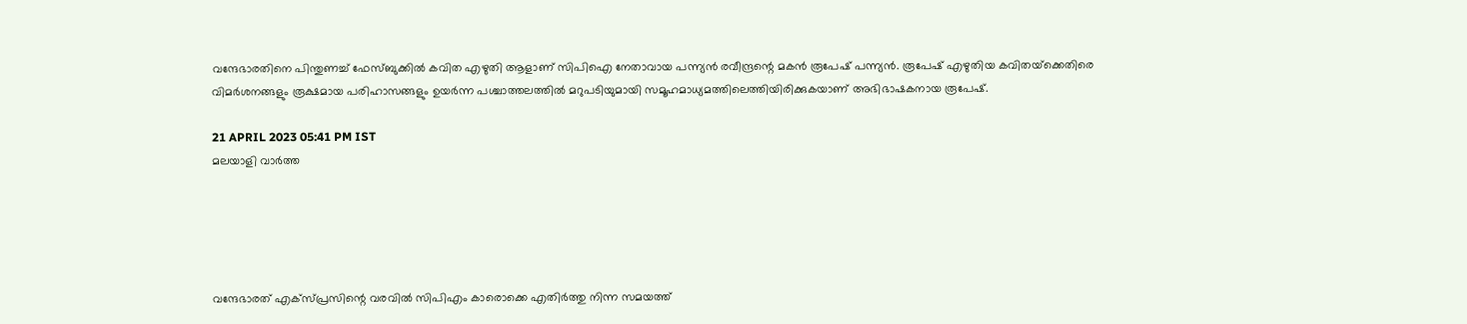വന്ദേഭാരതിനെ പിന്തുണച്ച് ഫേസ്ബുക്കില്‍ കവിത എഴുതി ആളാണ് സിപിഐ നേതാവായ പന്ന്യൻ രവീന്ദ്രന്റെ മകൻ രൂപേഷ് പന്ന്യന്‍. രൂപേഷ് എഴുതിയ കവിതയ്‌ക്കെതിരെ വിമര്‍ശനങ്ങളും രൂക്ഷമായ പരിഹാസങ്ങളും ഉയര്‍ന്ന പശ്ചാത്തലത്തില്‍ മറുപടിയുമായി സമൂഹമാധ്യമത്തിലെത്തിയിരിക്കുകയാണ് അഭിഭാഷകനായ രൂപേഷ്.

21 APRIL 2023 05:41 PM IST
മലയാളി വാര്‍ത്ത





വന്ദേഭാരത് എക്‌സ്പ്രസിന്റെ വരവിൽ സിപിഎം കാരൊക്കെ എതിർത്തു നിന്ന സമയത്ത്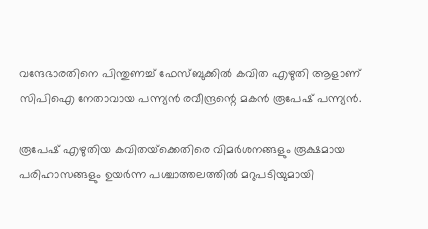വന്ദേഭാരതിനെ പിന്തുണച്ച് ഫേസ്ബുക്കില്‍ കവിത എഴുതി ആളാണ് സിപിഐ നേതാവായ പന്ന്യൻ രവീന്ദ്രന്റെ മകൻ രൂപേഷ് പന്ന്യന്‍.

രൂപേഷ് എഴുതിയ കവിതയ്‌ക്കെതിരെ വിമര്‍ശനങ്ങളും രൂക്ഷമായ പരിഹാസങ്ങളും ഉയര്‍ന്ന പശ്ചാത്തലത്തില്‍ മറുപടിയുമായി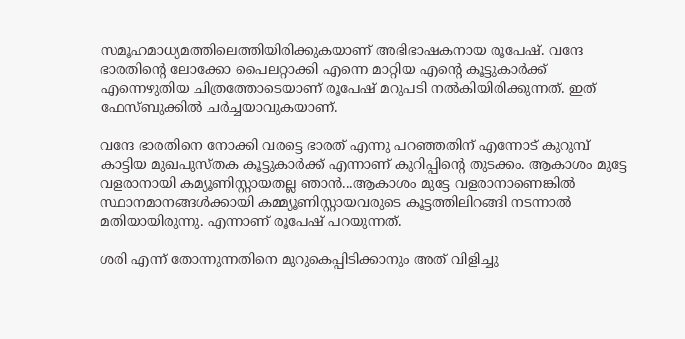സമൂഹമാധ്യമത്തിലെത്തിയിരിക്കുകയാണ് അഭിഭാഷകനായ രൂപേഷ്. വന്ദേ ഭാരതിന്റെ ലോക്കോ പൈലറ്റാക്കി എന്നെ മാറ്റിയ എന്റെ കൂട്ടുകാര്‍ക്ക് എന്നെഴുതിയ ചിത്രത്തോടെയാണ് രൂപേഷ് മറുപടി നൽകിയിരിക്കുന്നത്. ഇത് ഫേസ്ബുക്കില്‍ ചര്‍ച്ചയാവുകയാണ്.

വന്ദേ ഭാരതിനെ നോക്കി വരട്ടെ ഭാരത് എന്നു പറഞ്ഞതിന് എന്നോട് കുറുമ്പ് കാട്ടിയ മുഖപുസ്തക കൂട്ടുകാർക്ക് എന്നാണ് കുറിപ്പിന്റെ തുടക്കം. ആകാശം മുട്ടേ വളരാനായി കമ്യൂണിസ്റ്റായതല്ല ഞാൻ...ആകാശം മുട്ടേ വളരാനാണെങ്കിൽ സ്ഥാനമാനങ്ങൾക്കായി കമ്മ്യൂണിസ്റ്റായവരുടെ കൂട്ടത്തിലിറങ്ങി നടന്നാൽ മതിയായിരുന്നു. എന്നാണ് രൂപേഷ് പറയുന്നത്.

ശരി എന്ന് തോന്നുന്നതിനെ മുറുകെപ്പിടിക്കാനും അത് വിളിച്ചു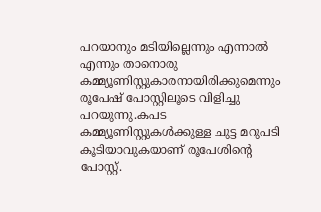പറയാനും മടിയില്ലെന്നും എന്നാൽ എന്നും താനൊരു കമ്മ്യൂണിസ്റ്റുകാരനായിരിക്കുമെന്നും രൂപേഷ് പോസ്റ്റിലൂടെ വിളിച്ചു പറയുന്നു.കപട കമ്മ്യൂണിസ്റ്റുകൾക്കുള്ള ചുട്ട മറുപടി കൂടിയാവുകയാണ് രൂപേശിന്റെ പോസ്റ്റ്.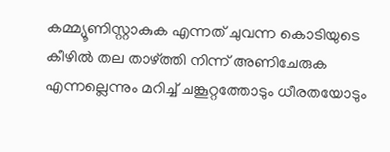കമ്മ്യൂണിസ്റ്റാകുക എന്നത് ചുവന്ന കൊടിയുടെ കീഴില്‍ തല താഴ്ത്തി നിന്ന് അണിചേരുക എന്നല്ലെന്നും മറിച്ച് ചങ്കൂറ്റത്തോടും ധീരതയോടും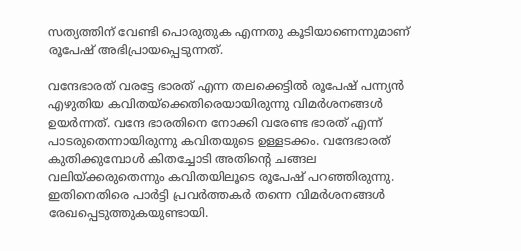സത്യത്തിന് വേണ്ടി പൊരുതുക എന്നതു കൂടിയാണെന്നുമാണ് രൂപേഷ് അഭിപ്രായപ്പെടുന്നത്.

വന്ദേഭാരത് വരട്ടേ ഭാരത് എന്ന തലക്കെട്ടില്‍ രൂപേഷ് പന്ന്യന്‍ എഴുതിയ കവിതയ്‌ക്കെതിരെയായിരുന്നു വിമര്‍ശനങ്ങള്‍ ഉയര്‍ന്നത്. വന്ദേ ഭാരതിനെ നോക്കി വരേണ്ട ഭാരത് എന്ന് പാടരുതെന്നായിരുന്നു കവിതയുടെ ഉള്ളടക്കം. വന്ദേഭാരത് കുതിക്കുമ്പോള്‍ കിതച്ചോടി അതിന്റെ ചങ്ങല വലിയ്ക്കരുതെന്നും കവിതയിലൂടെ രൂപേഷ് പറഞ്ഞിരുന്നു. ഇതിനെതിരെ പാർട്ടി പ്രവർത്തകർ തന്നെ വിമർശനങ്ങൾ രേഖപ്പെടുത്തുകയുണ്ടായി.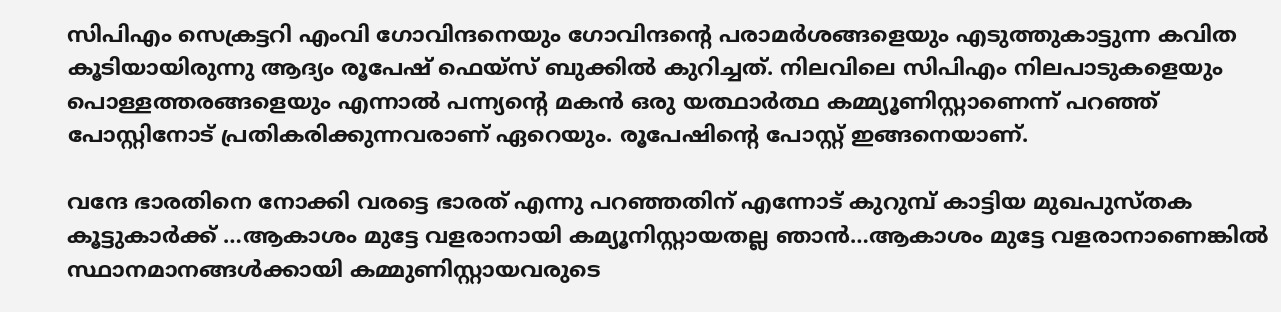സിപിഎം സെക്രട്ടറി എംവി ഗോവിന്ദനെയും ഗോവിന്ദന്റെ പരാമർശങ്ങളെയും എടുത്തുകാട്ടുന്ന കവിത കൂടിയായിരുന്നു ആദ്യം രൂപേഷ് ഫെയ്സ് ബുക്കിൽ കുറിച്ചത്. നിലവിലെ സിപിഎം നിലപാടുകളെയും പൊള്ളത്തരങ്ങളെയും എന്നാൽ പന്ന്യന്റെ മകൻ ഒരു യത്ഥാർത്ഥ കമ്മ്യൂണിസ്റ്റാണെന്ന് പറഞ്ഞ് പോസ്റ്റിനോട് പ്രതികരിക്കുന്നവരാണ് ഏറെയും. രൂപേഷിന്റെ പോസ്റ്റ് ഇങ്ങനെയാണ്.

വന്ദേ ഭാരതിനെ നോക്കി വരട്ടെ ഭാരത് എന്നു പറഞ്ഞതിന് എന്നോട് കുറുമ്പ് കാട്ടിയ മുഖപുസ്തക കൂട്ടുകാര്‍ക്ക് …ആകാശം മുട്ടേ വളരാനായി കമ്യൂനിസ്റ്റായതല്ല ഞാന്‍…ആകാശം മുട്ടേ വളരാനാണെങ്കില്‍ സ്ഥാനമാനങ്ങള്‍ക്കായി കമ്മുണിസ്റ്റായവരുടെ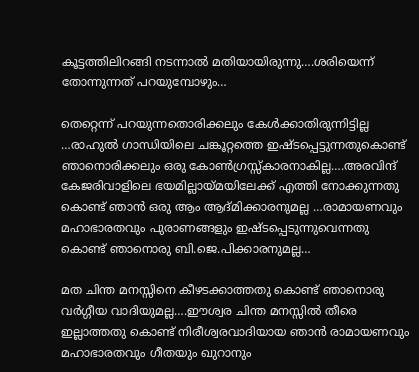കൂട്ടത്തിലിറങ്ങി നടന്നാല്‍ മതിയായിരുന്നു….ശരിയെന്ന് തോന്നുന്നത് പറയുമ്പോഴും…

തെറ്റെന്ന് പറയുന്നതൊരിക്കലും കേള്‍ക്കാതിരുന്നിട്ടില്ല …രാഹുല്‍ ഗാന്ധിയിലെ ചങ്കൂറ്റത്തെ ഇഷ്ടപ്പെട്ടുന്നതുകൊണ്ട് ഞാനൊരിക്കലും ഒരു കോണ്‍ഗ്രസ്സ്‌കാരനാകില്ല….അരവിന്ദ് കേജരിവാളിലെ ഭയമില്ലായ്മയിലേക്ക് എത്തി നോക്കുന്നതു കൊണ്ട് ഞാന്‍ ഒരു ആം ആദ്മിക്കാരനുമല്ല …രാമായണവും മഹാഭാരതവും പുരാണങ്ങളും ഇഷ്ടപ്പെടുന്നുവെന്നതു കൊണ്ട് ഞാനൊരു ബി.ജെ.പിക്കാരനുമല്ല…

മത ചിന്ത മനസ്സിനെ കീഴടക്കാത്തതു കൊണ്ട് ഞാനൊരു വര്‍ഗ്ഗീയ വാദിയുമല്ല….ഈശ്വര ചിന്ത മനസ്സില്‍ തീരെ ഇല്ലാത്തതു കൊണ്ട് നിരീശ്വരവാദിയായ ഞാന്‍ രാമായണവും മഹാഭാരതവും ഗീതയും ഖുറാനും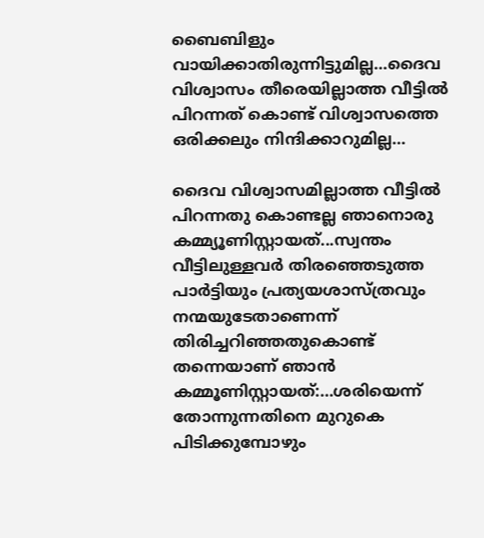ബൈബിളും വായിക്കാതിരുന്നിട്ടുമില്ല…ദൈവ വിശ്വാസം തീരെയില്ലാത്ത വീട്ടില്‍ പിറന്നത് കൊണ്ട് വിശ്വാസത്തെ ഒരിക്കലും നിന്ദിക്കാറുമില്ല…

ദൈവ വിശ്വാസമില്ലാത്ത വീട്ടില്‍ പിറന്നതു കൊണ്ടല്ല ഞാനൊരു കമ്മ്യൂണിസ്റ്റായത്...സ്വന്തം വീട്ടിലുള്ളവര്‍ തിരഞ്ഞെടുത്ത പാര്‍ട്ടിയും പ്രത്യയശാസ്ത്രവും നന്മയുടേതാണെന്ന് തിരിച്ചറിഞ്ഞതുകൊണ്ട് തന്നെയാണ് ഞാന്‍ കമ്മൂണിസ്റ്റായത്:…ശരിയെന്ന് തോന്നുന്നതിനെ മുറുകെ പിടിക്കുമ്പോഴും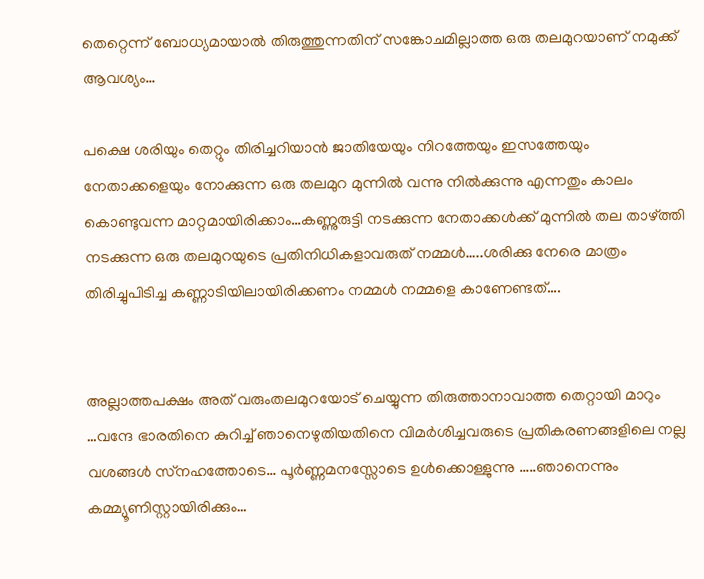തെറ്റെന്ന് ബോധ്യമായാല്‍ തിരുത്തുന്നതിന് സങ്കോചമില്ലാത്ത ഒരു തലമുറയാണ് നമുക്ക് ആവശ്യം…

പക്ഷെ ശരിയും തെറ്റും തിരിച്ചറിയാന്‍ ജാതിയേയും നിറത്തേയും ഇസത്തേയും നേതാക്കളെയും നോക്കുന്ന ഒരു തലമുറ മുന്നില്‍ വന്നു നില്‍ക്കുന്നു എന്നതും കാലം കൊണ്ടുവന്ന മാറ്റമായിരിക്കാം…കണ്ണുരുട്ടി നടക്കുന്ന നേതാക്കള്‍ക്ക് മുന്നില്‍ തല താഴ്ത്തി നടക്കുന്ന ഒരു തലമുറയുടെ പ്രതിനിധികളാവരുത് നമ്മള്‍…..ശരിക്കു നേരെ മാത്രം തിരിച്ചുപിടിച്ച കണ്ണാടിയിലായിരിക്കണം നമ്മള്‍ നമ്മളെ കാണേണ്ടത്….


അല്ലാത്തപക്ഷം അത് വരുംതലമുറയോട് ചെയ്യുന്ന തിരുത്താനാവാത്ത തെറ്റായി മാറും …വന്ദേ ഭാരതിനെ കുറിച്ച് ഞാനെഴുതിയതിനെ വിമര്‍ശിച്ചവരുടെ പ്രതികരണങ്ങളിലെ നല്ല വശങ്ങള്‍ സ്‌നഹത്തോടെ… പൂര്‍ണ്ണമനസ്സോടെ ഉള്‍ക്കൊള്ളുന്നു …..ഞാനെന്നും
കമ്മ്യൂണിസ്റ്റായിരിക്കും…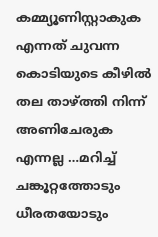കമ്മ്യൂണിസ്റ്റാകുക എന്നത് ചുവന്ന കൊടിയുടെ കീഴില്‍ തല താഴ്ത്തി നിന്ന് അണിചേരുക എന്നല്ല …മറിച്ച് ചങ്കൂറ്റത്തോടും ധീരതയോടും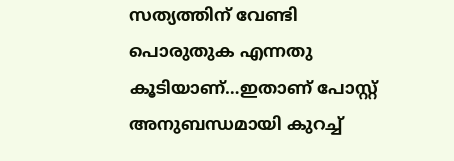സത്യത്തിന് വേണ്ടി പൊരുതുക എന്നതു കൂടിയാണ്…ഇതാണ് പോസ്റ്റ് അനുബന്ധമായി കുറച്ച്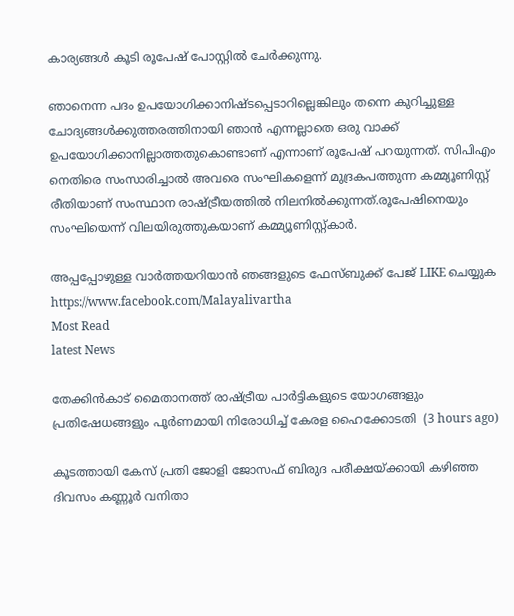കാര്യങ്ങൾ കൂടി രൂപേഷ് പോസ്റ്റിൽ ചേർക്കുന്നു.

ഞാനെന്ന പദം ഉപയോഗിക്കാനിഷ്ടപ്പെടാറില്ലെങ്കിലും തന്നെ കുറിച്ചുള്ള ചോദ്യങ്ങള്‍ക്കുത്തരത്തിനായി ഞാൻ എന്നല്ലാതെ ഒരു വാക്ക് ഉപയോഗിക്കാനില്ലാത്തതുകൊണ്ടാണ് എന്നാണ് രൂപേഷ് പറയുന്നത്. സിപിഎം നെതിരെ സംസാരിച്ചാൽ അവരെ സംഘികളെന്ന് മുദ്രകപത്തുന്ന കമ്മ്യൂണിസ്റ്റ് രീതിയാണ് സംസ്ഥാന രാഷ്ട്രീയത്തിൽ നിലനിൽക്കുന്നത്.രൂപേഷിനെയും സംഘിയെന്ന് വിലയിരുത്തുകയാണ് കമ്മ്യൂണിസ്റ്റ്കാർ.

അപ്പപ്പോഴുള്ള വാര്‍ത്തയറിയാന്‍ ഞങ്ങളുടെ ഫേസ്‌ബുക്ക്‌ പേജ് LIKE ചെയ്യുക
https://www.facebook.com/Malayalivartha
Most Read
latest News

തേക്കിന്‍കാട് മൈതാനത്ത് രാഷ്ട്രീയ പാര്‍ട്ടികളുടെ യോഗങ്ങളും പ്രതിഷേധങ്ങളും പൂര്‍ണമായി നിരോധിച്ച് കേരള ഹൈക്കോടതി  (3 hours ago)

കൂടത്തായി കേസ് പ്രതി ജോളി ജോസഫ് ബിരുദ പരീക്ഷയ്ക്കായി കഴിഞ്ഞ ദിവസം കണ്ണൂര്‍ വനിതാ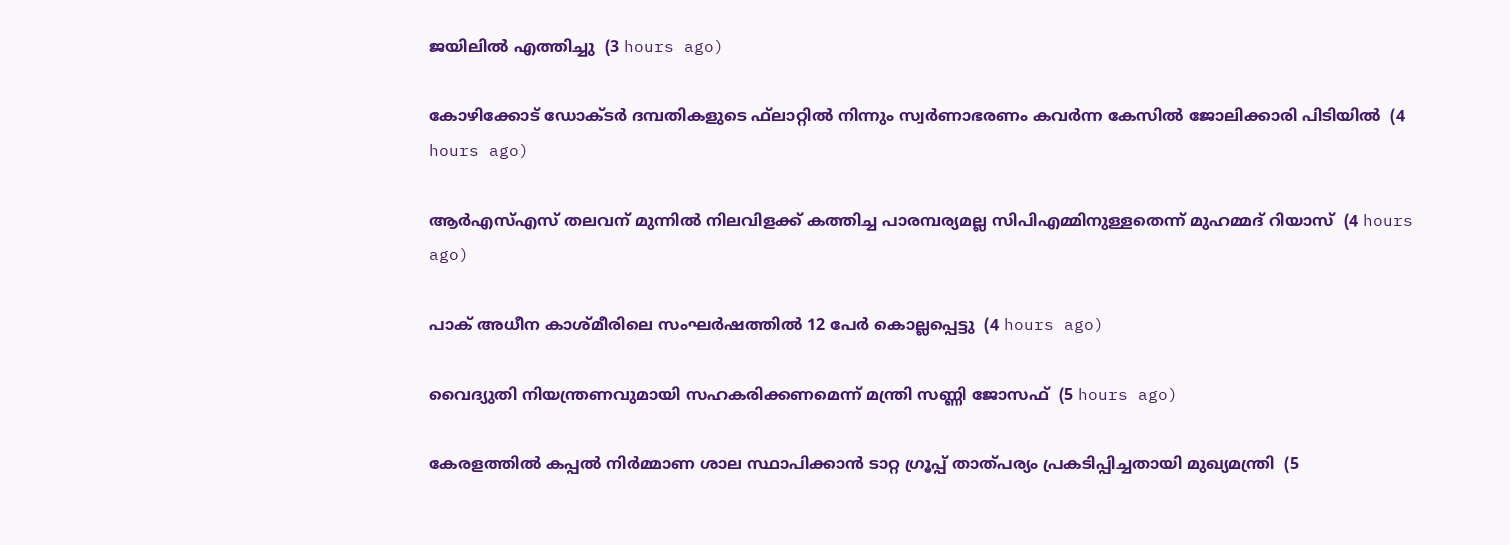ജയിലില്‍ എത്തിച്ചു  (3 hours ago)

കോഴിക്കോട് ഡോക്ടര്‍ ദമ്പതികളുടെ ഫ്‌ലാറ്റില്‍ നിന്നും സ്വര്‍ണാഭരണം കവര്‍ന്ന കേസില്‍ ജോലിക്കാരി പിടിയില്‍  (4 hours ago)

ആര്‍എസ്എസ് തലവന് മുന്നില്‍ നിലവിളക്ക് കത്തിച്ച പാരമ്പര്യമല്ല സിപിഎമ്മിനുള്ളതെന്ന് മുഹമ്മദ് റിയാസ്  (4 hours ago)

പാക് അധീന കാശ്മീരിലെ സംഘര്‍ഷത്തില്‍ 12 പേര്‍ കൊല്ലപ്പെട്ടു  (4 hours ago)

വൈദ്യുതി നിയന്ത്രണവുമായി സഹകരിക്കണമെന്ന് മന്ത്രി സണ്ണി ജോസഫ്  (5 hours ago)

കേരളത്തില്‍ കപ്പല്‍ നിര്‍മ്മാണ ശാല സ്ഥാപിക്കാന്‍ ടാറ്റ ഗ്രൂപ്പ് താത്പര്യം പ്രകടിപ്പിച്ചതായി മുഖ്യമന്ത്രി  (5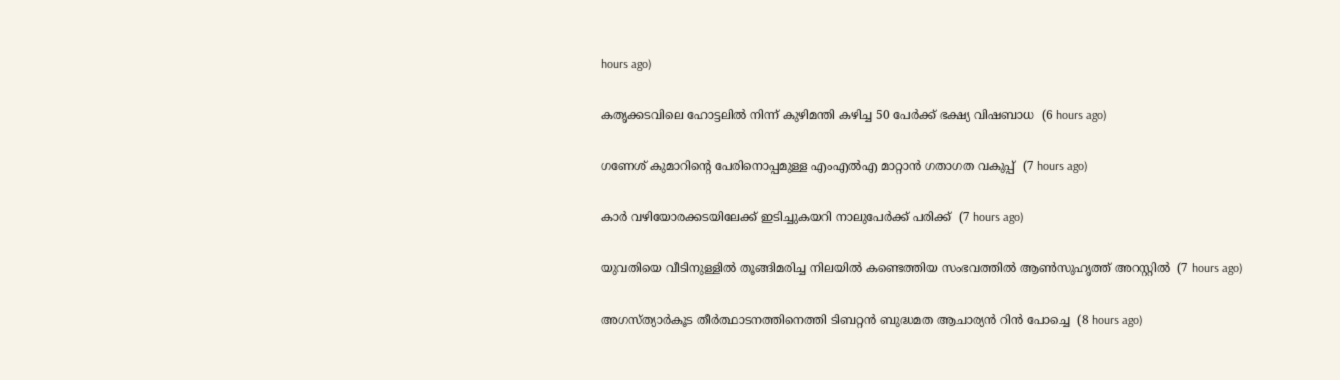hours ago)

കതൃക്കടവിലെ ഹോട്ടലില്‍ നിന്ന് കുഴിമന്തി കഴിച്ച 50 പേര്‍ക്ക് ഭക്ഷ്യ വിഷബാധ  (6 hours ago)

ഗണേശ് കുമാറിന്റെ പേരിനൊപ്പമുള്ള എംഎല്‍എ മാറ്റാന്‍ ഗതാഗത വകുപ്പ്  (7 hours ago)

കാര്‍ വഴിയോരക്കടയിലേക്ക് ഇടിച്ചുകയറി നാലുപേര്‍ക്ക് പരിക്ക്  (7 hours ago)

യുവതിയെ വീടിനുള്ളില്‍ തൂങ്ങിമരിച്ച നിലയില്‍ കണ്ടെത്തിയ സംഭവത്തില്‍ ആണ്‍സുഹൃത്ത് അറസ്റ്റില്‍  (7 hours ago)

അഗസ്ത്യാര്‍കൂട തീര്‍ത്ഥാടനത്തിനെത്തി ടിബറ്റന്‍ ബുദ്ധമത ആചാര്യന്‍ റിന്‍ പോച്ചെ  (8 hours ago)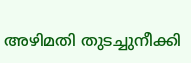അഴിമതി തുടച്ചുനീക്കി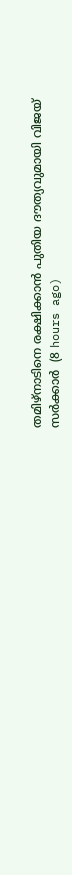തമിഴ്‌നാടിനെ രക്ഷിക്കാന്‍ പുതിയ ദൗത്യവുമായി വിജയ് സര്‍ക്കാര്‍  (8 hours ago)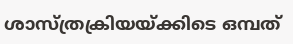ശാസ്ത്രക്രിയയ്ക്കിടെ ഒമ്പത്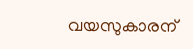വയസുകാരന്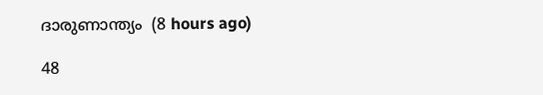ദാരുണാന്ത്യം  (8 hours ago)

48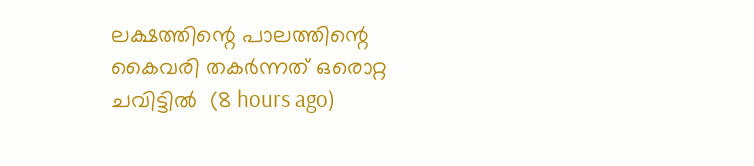ലക്ഷത്തിന്റെ പാലത്തിന്റെ കൈവരി തകര്‍ന്നത് ഒരൊറ്റ ചവിട്ടില്‍  (8 hours ago)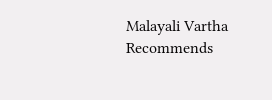Malayali Vartha Recommends